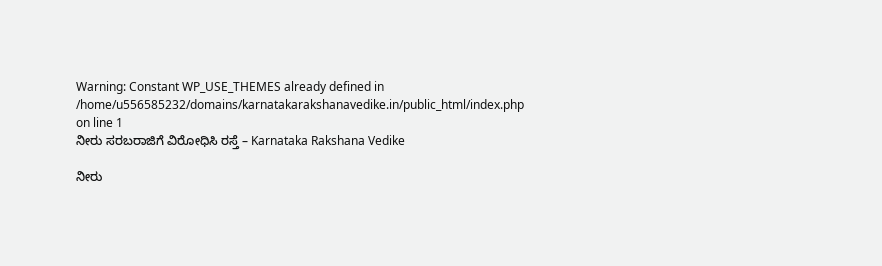Warning: Constant WP_USE_THEMES already defined in /home/u556585232/domains/karnatakarakshanavedike.in/public_html/index.php on line 1
ನೀರು ಸರಬರಾಜಿಗೆ ವಿರೋಧಿಸಿ ರಸ್ತೆ – Karnataka Rakshana Vedike

ನೀರು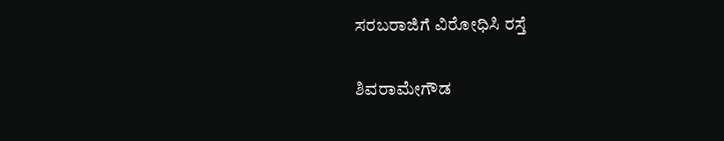ಸರಬರಾಜಿಗೆ ವಿರೋಧಿಸಿ ರಸ್ತೆ

ಶಿವರಾಮೇಗೌಡ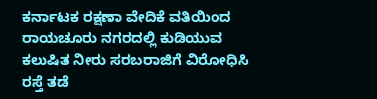ಕರ್ನಾಟಕ ರಕ್ಷಣಾ ವೇದಿಕೆ ವತಿಯಿಂದ ರಾಯಚೂರು ನಗರದಲ್ಲಿ ಕುಡಿಯುವ ಕಲುಷಿತ ನೀರು ಸರಬರಾಜಿಗೆ ವಿರೋಧಿಸಿ ರಸ್ತೆ ತಡೆ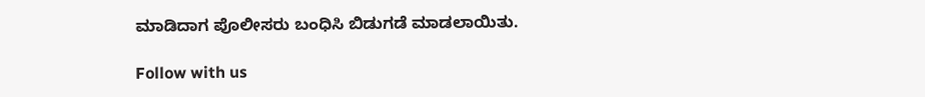ಮಾಡಿದಾಗ ಪೊಲೀಸರು ಬಂಧಿಸಿ ಬಿಡುಗಡೆ ಮಾಡಲಾಯಿತು.

Follow with us